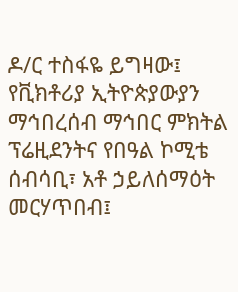ዶ/ር ተስፋዬ ይግዛው፤ የቪክቶሪያ ኢትዮጵያውያን ማኅበረሰብ ማኅበር ምክትል ፕሬዚደንትና የበዓል ኮሚቴ ሰብሳቢ፣ አቶ ኃይለሰማዕት መርሃጥበብ፤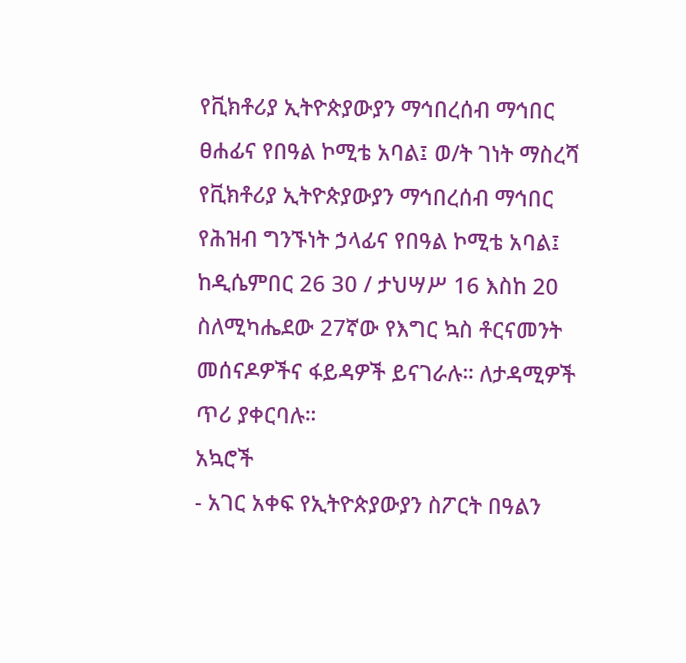የቪክቶሪያ ኢትዮጵያውያን ማኅበረሰብ ማኅበር ፀሐፊና የበዓል ኮሚቴ አባል፤ ወ/ት ገነት ማስረሻ የቪክቶሪያ ኢትዮጵያውያን ማኅበረሰብ ማኅበር የሕዝብ ግንኙነት ኃላፊና የበዓል ኮሚቴ አባል፤ ከዲሴምበር 26 30 / ታህሣሥ 16 እስከ 20 ስለሚካሔደው 27ኛው የእግር ኳስ ቶርናመንት መሰናዶዎችና ፋይዳዎች ይናገራሉ። ለታዳሚዎች ጥሪ ያቀርባሉ።
አኳሮች
- አገር አቀፍ የኢትዮጵያውያን ስፖርት በዓልን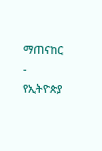ማጠናከር
- የኢትዮጵያ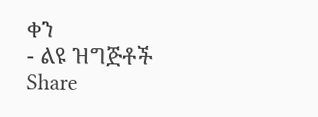ቀን
- ልዩ ዝግጅቶች
Share